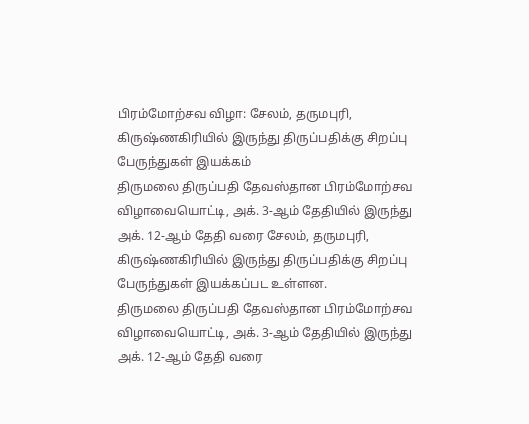பிரம்மோற்சவ விழா: சேலம், தருமபுரி, கிருஷ்ணகிரியில் இருந்து திருப்பதிக்கு சிறப்பு பேருந்துகள் இயக்கம்
திருமலை திருப்பதி தேவஸ்தான பிரம்மோற்சவ விழாவையொட்டி, அக். 3-ஆம் தேதியில் இருந்து அக். 12-ஆம் தேதி வரை சேலம், தருமபுரி, கிருஷ்ணகிரியில் இருந்து திருப்பதிக்கு சிறப்பு பேருந்துகள் இயக்கப்பட உள்ளன.
திருமலை திருப்பதி தேவஸ்தான பிரம்மோற்சவ விழாவையொட்டி, அக். 3-ஆம் தேதியில் இருந்து அக். 12-ஆம் தேதி வரை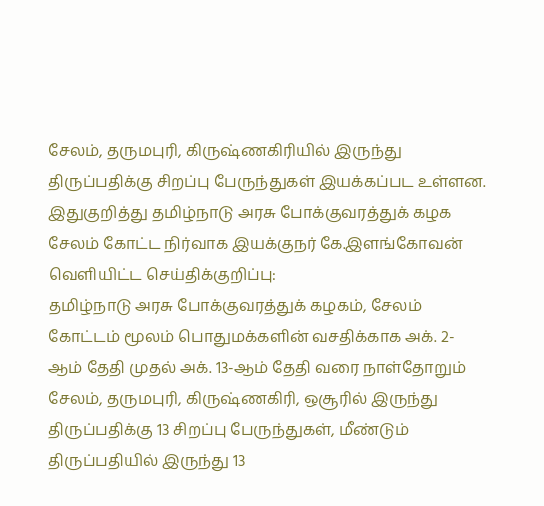சேலம், தருமபுரி, கிருஷ்ணகிரியில் இருந்து திருப்பதிக்கு சிறப்பு பேருந்துகள் இயக்கப்பட உள்ளன.
இதுகுறித்து தமிழ்நாடு அரசு போக்குவரத்துக் கழக சேலம் கோட்ட நிர்வாக இயக்குநர் கே.இளங்கோவன் வெளியிட்ட செய்திக்குறிப்பு:
தமிழ்நாடு அரசு போக்குவரத்துக் கழகம், சேலம் கோட்டம் மூலம் பொதுமக்களின் வசதிக்காக அக். 2-ஆம் தேதி முதல் அக். 13-ஆம் தேதி வரை நாள்தோறும் சேலம், தருமபுரி, கிருஷ்ணகிரி, ஒசூரில் இருந்து திருப்பதிக்கு 13 சிறப்பு பேருந்துகள், மீண்டும் திருப்பதியில் இருந்து 13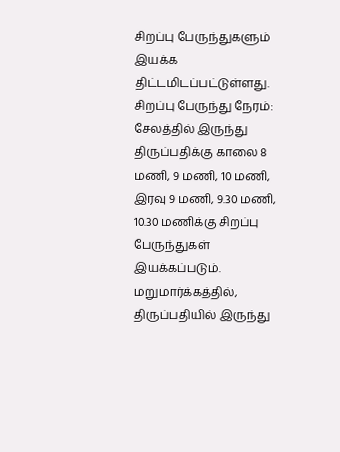சிறப்பு பேருந்துகளும் இயக்க திட்டமிடப்பட்டுள்ளது.
சிறப்பு பேருந்து நேரம்: சேலத்தில் இருந்து திருப்பதிக்கு காலை 8 மணி, 9 மணி, 10 மணி, இரவு 9 மணி, 9.30 மணி, 10.30 மணிக்கு சிறப்பு பேருந்துகள் இயக்கப்படும். மறுமார்க்கத்தில், திருப்பதியில் இருந்து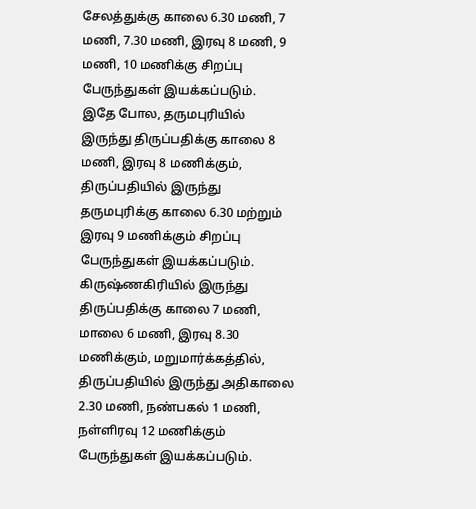சேலத்துக்கு காலை 6.30 மணி, 7 மணி, 7.30 மணி, இரவு 8 மணி, 9 மணி, 10 மணிக்கு சிறப்பு பேருந்துகள் இயக்கப்படும்.
இதே போல, தருமபுரியில் இருந்து திருப்பதிக்கு காலை 8 மணி, இரவு 8 மணிக்கும், திருப்பதியில் இருந்து தருமபுரிக்கு காலை 6.30 மற்றும் இரவு 9 மணிக்கும் சிறப்பு பேருந்துகள் இயக்கப்படும்.
கிருஷ்ணகிரியில் இருந்து திருப்பதிக்கு காலை 7 மணி, மாலை 6 மணி, இரவு 8.30 மணிக்கும், மறுமார்க்கத்தில், திருப்பதியில் இருந்து அதிகாலை 2.30 மணி, நண்பகல் 1 மணி, நள்ளிரவு 12 மணிக்கும் பேருந்துகள் இயக்கப்படும்.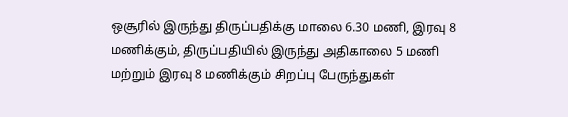ஒசூரில் இருந்து திருப்பதிக்கு மாலை 6.30 மணி, இரவு 8 மணிக்கும், திருப்பதியில் இருந்து அதிகாலை 5 மணி மற்றும் இரவு 8 மணிக்கும் சிறப்பு பேருந்துகள்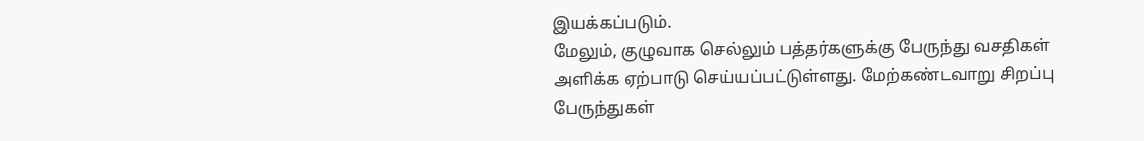இயக்கப்படும்.
மேலும், குழுவாக செல்லும் பத்தர்களுக்கு பேருந்து வசதிகள் அளிக்க ஏற்பாடு செய்யப்பட்டுள்ளது. மேற்கண்டவாறு சிறப்பு பேருந்துகள்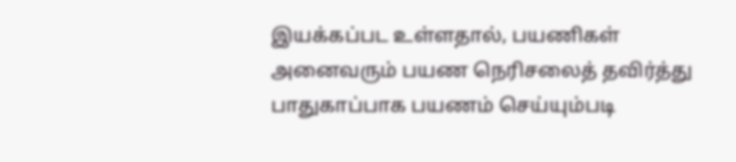இயக்கப்பட உள்ளதால், பயணிகள் அனைவரும் பயண நெரிசலைத் தவிர்த்து பாதுகாப்பாக பயணம் செய்யும்படி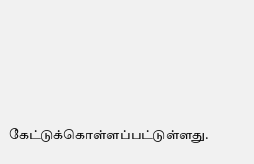கேட்டுக்கொள்ளப்பட்டுள்ளது.